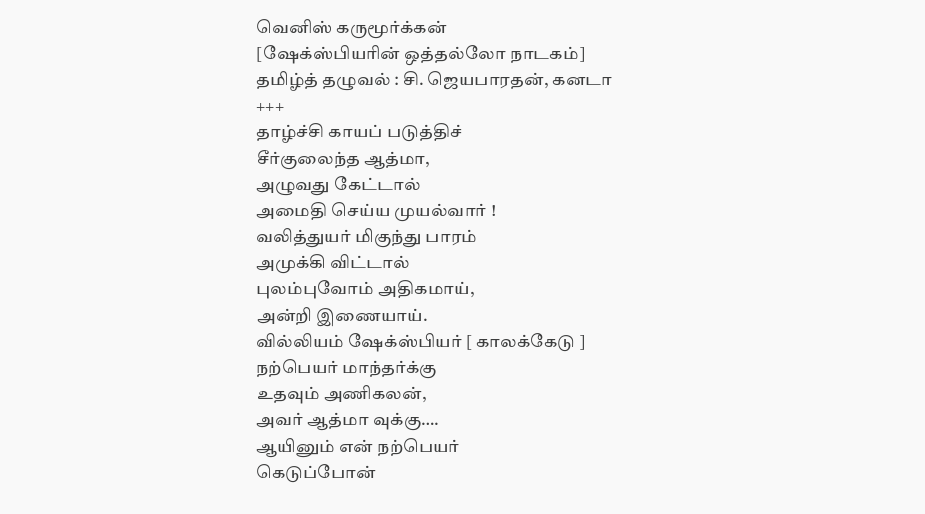வெனிஸ் கருமூர்க்கன்
[ஷேக்ஸ்பியரின் ஒத்தல்லோ நாடகம்]
தமிழ்த் தழுவல் : சி. ஜெயபாரதன், கனடா
+++
தாழ்ச்சி காயப் படுத்திச்
சீர்குலைந்த ஆத்மா,
அழுவது கேட்டால்
அமைதி செய்ய முயல்வார் !
வலித்துயர் மிகுந்து பாரம்
அமுக்கி விட்டால்
புலம்புவோம் அதிகமாய்,
அன்றி இணையாய்.
வில்லியம் ஷேக்ஸ்பியர் [ காலக்கேடு ]
நற்பெயர் மாந்தர்க்கு
உதவும் அணிகலன்,
அவர் ஆத்மா வுக்கு….
ஆயினும் என் நற்பெயர்
கெடுப்போன்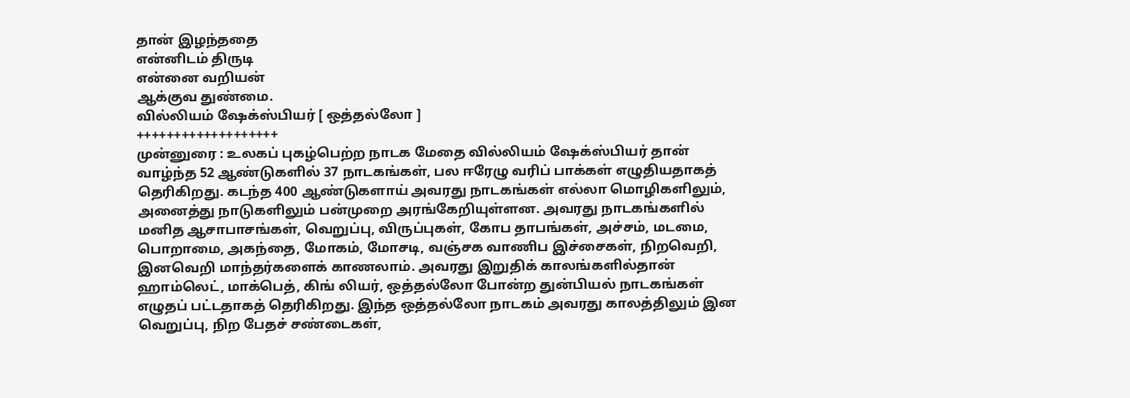தான் இழந்ததை
என்னிடம் திருடி
என்னை வறியன்
ஆக்குவ துண்மை.
வில்லியம் ஷேக்ஸ்பியர் [ ஒத்தல்லோ ]
+++++++++++++++++++
முன்னுரை : உலகப் புகழ்பெற்ற நாடக மேதை வில்லியம் ஷேக்ஸ்பியர் தான் வாழ்ந்த 52 ஆண்டுகளில் 37 நாடகங்கள், பல ஈரேழு வரிப் பாக்கள் எழுதியதாகத் தெரிகிறது. கடந்த 400 ஆண்டுகளாய் அவரது நாடகங்கள் எல்லா மொழிகளிலும், அனைத்து நாடுகளிலும் பன்முறை அரங்கேறியுள்ளன. அவரது நாடகங்களில் மனித ஆசாபாசங்கள், வெறுப்பு, விருப்புகள், கோப தாபங்கள், அச்சம், மடமை, பொறாமை, அகந்தை, மோகம், மோசடி, வஞ்சக வாணிப இச்சைகள், நிறவெறி, இனவெறி மாந்தர்களைக் காணலாம். அவரது இறுதிக் காலங்களில்தான் ஹாம்லெட், மாக்பெத், கிங் லியர், ஒத்தல்லோ போன்ற துன்பியல் நாடகங்கள் எழுதப் பட்டதாகத் தெரிகிறது. இந்த ஒத்தல்லோ நாடகம் அவரது காலத்திலும் இன வெறுப்பு, நிற பேதச் சண்டைகள்,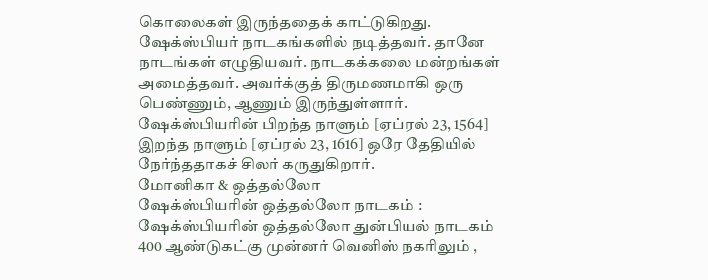கொலைகள் இருந்ததைக் காட்டுகிறது. ஷேக்ஸ்பியர் நாடகங்களில் நடித்தவர். தானே நாடங்கள் எழுதியவர். நாடகக்கலை மன்றங்கள் அமைத்தவர். அவர்க்குத் திருமணமாகி ஒரு பெண்ணும், ஆணும் இருந்துள்ளார். ஷேக்ஸ்பியரின் பிறந்த நாளும் [ஏப்ரல் 23, 1564] இறந்த நாளும் [ஏப்ரல் 23, 1616] ஒரே தேதியில் நேர்ந்ததாகச் சிலர் கருதுகிறார்.
மோனிகா & ஒத்தல்லோ
ஷேக்ஸ்பியரின் ஒத்தல்லோ நாடகம் :
ஷேக்ஸ்பியரின் ஒத்தல்லோ துன்பியல் நாடகம் 400 ஆண்டுகட்கு முன்னர் வெனிஸ் நகரிலும் ,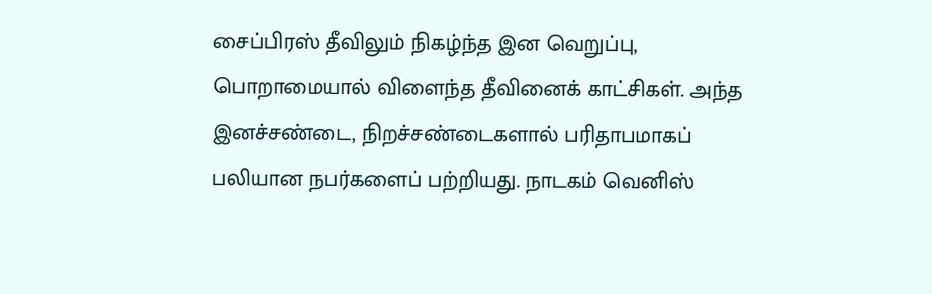சைப்பிரஸ் தீவிலும் நிகழ்ந்த இன வெறுப்பு, பொறாமையால் விளைந்த தீவினைக் காட்சிகள். அந்த இனச்சண்டை, நிறச்சண்டைகளால் பரிதாபமாகப் பலியான நபர்களைப் பற்றியது. நாடகம் வெனிஸ்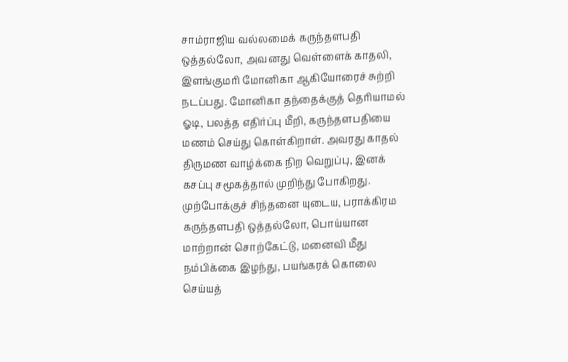சாம்ராஜிய வல்லமைக் கருந்தளபதி ஒத்தல்லோ, அவனது வெள்ளைக் காதலி, இளங்குமரி மோனிகா ஆகியோரைச் சுற்றி நடப்பது. மோனிகா தந்தைக்குத் தெரியாமல் ஓடி, பலத்த எதிர்ப்பு மீறி, கருந்தளபதியை மணம் செய்து கொள்கிறாள். அவரது காதல் திருமண வாழ்க்கை நிற வெறுப்பு, இனக் கசப்பு சமூகத்தால் முறிந்து போகிறது. முற்போக்குச் சிந்தனை யுடைய, பராக்கிரம கருந்தளபதி ஒத்தல்லோ, பொய்யான மாற்றான் சொற்கேட்டு, மனைவி மீது நம்பிக்கை இழந்து, பயங்கரக் கொலை செய்யத்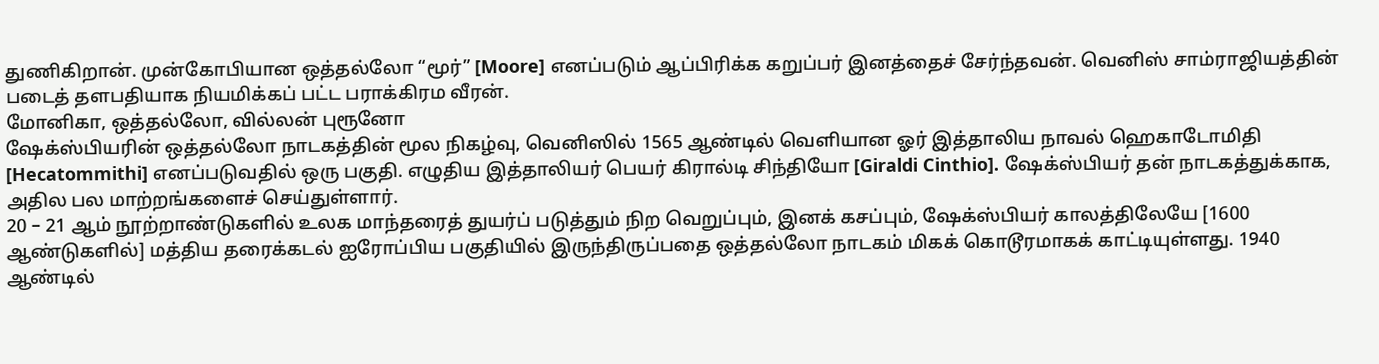துணிகிறான். முன்கோபியான ஒத்தல்லோ “மூர்” [Moore] எனப்படும் ஆப்பிரிக்க கறுப்பர் இனத்தைச் சேர்ந்தவன். வெனிஸ் சாம்ராஜியத்தின் படைத் தளபதியாக நியமிக்கப் பட்ட பராக்கிரம வீரன்.
மோனிகா, ஒத்தல்லோ, வில்லன் புரூனோ
ஷேக்ஸ்பியரின் ஒத்தல்லோ நாடகத்தின் மூல நிகழ்வு, வெனிஸில் 1565 ஆண்டில் வெளியான ஓர் இத்தாலிய நாவல் ஹெகாடோமிதி [Hecatommithi] எனப்படுவதில் ஒரு பகுதி. எழுதிய இத்தாலியர் பெயர் கிரால்டி சிந்தியோ [Giraldi Cinthio]. ஷேக்ஸ்பியர் தன் நாடகத்துக்காக, அதில பல மாற்றங்களைச் செய்துள்ளார்.
20 – 21 ஆம் நூற்றாண்டுகளில் உலக மாந்தரைத் துயர்ப் படுத்தும் நிற வெறுப்பும், இனக் கசப்பும், ஷேக்ஸ்பியர் காலத்திலேயே [1600 ஆண்டுகளில்] மத்திய தரைக்கடல் ஐரோப்பிய பகுதியில் இருந்திருப்பதை ஒத்தல்லோ நாடகம் மிகக் கொடூரமாகக் காட்டியுள்ளது. 1940 ஆண்டில்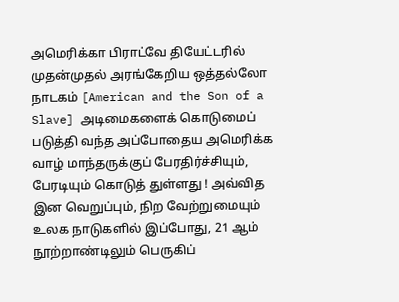அமெரிக்கா பிராட்வே தியேட்டரில் முதன்முதல் அரங்கேறிய ஒத்தல்லோ நாடகம் [American and the Son of a Slave] அடிமைகளைக் கொடுமைப் படுத்தி வந்த அப்போதைய அமெரிக்க வாழ் மாந்தருக்குப் பேரதிர்ச்சியும், பேரடியும் கொடுத் துள்ளது ! அவ்வித இன வெறுப்பும், நிற வேற்றுமையும் உலக நாடுகளில் இப்போது, 21 ஆம் நூற்றாண்டிலும் பெருகிப்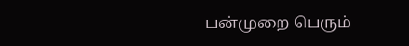பன்முறை பெரும்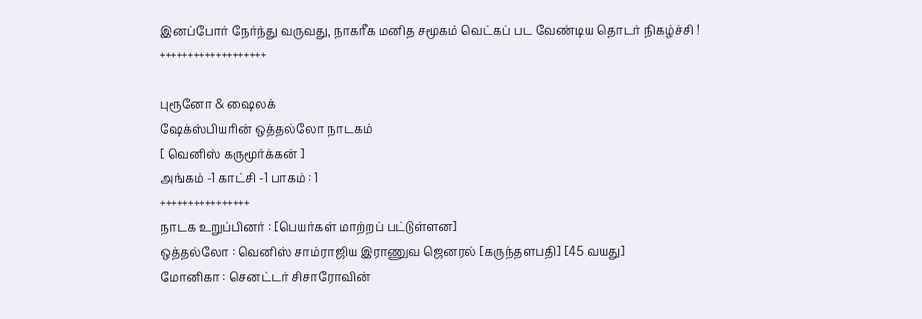இனப்போர் நேர்ந்து வருவது, நாகரீக மனித சமூகம் வெட்கப் பட வேண்டிய தொடர் நிகழ்ச்சி !
+++++++++++++++++++

புரூனோ & ஷைலக்
ஷேக்ஸ்பியரின் ஒத்தல்லோ நாடகம்
[ வெனிஸ் கருமூர்க்கன் ]
அங்கம் -1 காட்சி -1 பாகம் : 1
++++++++++++++++
நாடக உறுப்பினர் : [பெயர்கள் மாற்றப் பட்டுள்ளன]
ஒத்தல்லோ : வெனிஸ் சாம்ராஜிய இராணுவ ஜெனரல் [கருந்தளபதி] [45 வயது]
மோனிகா : செனட்டர் சிசாரோவின்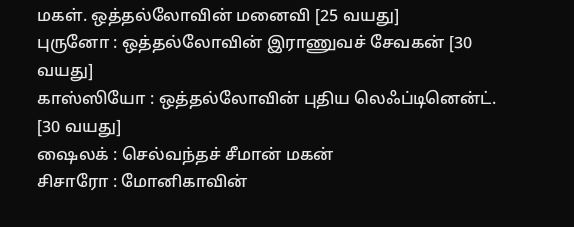மகள். ஒத்தல்லோவின் மனைவி [25 வயது]
புருனோ : ஒத்தல்லோவின் இராணுவச் சேவகன் [30 வயது]
காஸ்ஸியோ : ஒத்தல்லோவின் புதிய லெஃப்டினென்ட். [30 வயது]
ஷைலக் : செல்வந்தச் சீமான் மகன்
சிசாரோ : மோனிகாவின்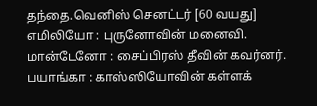தந்தை.வெனிஸ் செனட்டர் [60 வயது]
எமிலியோ : புருனோவின் மனைவி.
மான்டேனோ : சைப்பிரஸ் தீவின் கவர்னர்.
பயாங்கா : காஸ்ஸியோவின் கள்ளக்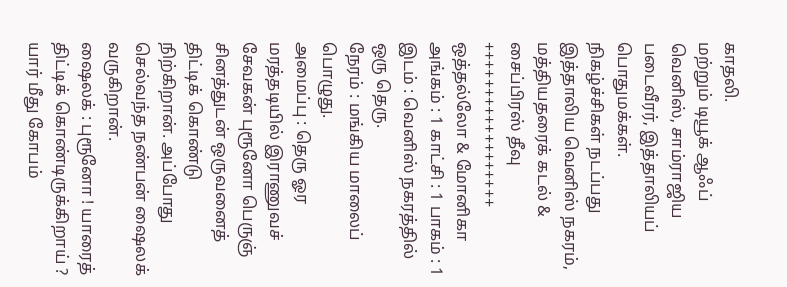காதலி.
மற்றும் டியூக் ஆஃப் வெனிஸ், சாம்ராஜிய படைவீரர், இத்தாலியப் பொதுமக்கள்.
நிகழ்ச்சிகள் நடப்பது இத்தாலிய வெனிஸ் நகரம், மத்தியதரைக் கடல் & சைப்பிரஸ் தீவு
++++++++++++++++++
ஒத்தல்லோ & மோனிகா
அங்கம் : 1 காட்சி : 1 பாகம் : 1
இடம் : வெனிஸ் நகரத்தில் ஒரு தெரு.
நேரம் : மங்கிய மாலைப் பொழுது.
அமைப்பு : தெரு ஓர மரத்தடியில் இராணுவச் சேவகன் புரூனோ பெருஞ் சினத்துடன் ஒருவனைத் திட்டிக் கொண்டு நிற்கிறான். அப்போது செல்வந்த நண்பன் ஷைலக் வருகிறான்.
ஷைலக் : புரூனோ ! யாரைத் திட்டிக் கொண்டிருக்கிறாய் ? யார் மீது கோபம்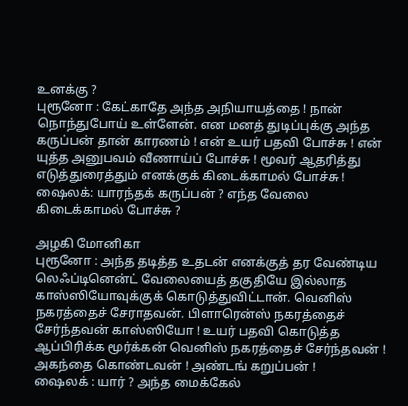உனக்கு ?
புரூனோ : கேட்காதே அந்த அநியாயத்தை ! நான் நொந்துபோய் உள்ளேன். என மனத் துடிப்புக்கு அந்த கருப்பன் தான் காரணம் ! என் உயர் பதவி போச்சு ! என் யுத்த அனுபவம் வீணாய்ப் போச்சு ! மூவர் ஆதரித்து எடுத்துரைத்தும் எனக்குக் கிடைக்காமல் போச்சு !
ஷைலக்: யாரந்தக் கருப்பன் ? எந்த வேலை கிடைக்காமல் போச்சு ?

அழகி மோனிகா
புரூனோ : அந்த தடித்த உதடன் எனக்குத் தர வேண்டிய லெஃப்டினென்ட் வேலையைத் தகுதியே இல்லாத காஸ்ஸியோவுக்குக் கொடுத்துவிட்டான். வெனிஸ் நகரத்தைச் சேராதவன். பிளாரென்ஸ் நகரத்தைச் சேர்ந்தவன் காஸ்ஸியோ ! உயர் பதவி கொடுத்த ஆப்பிரிக்க மூர்க்கன் வெனிஸ் நகரத்தைச் சேர்ந்தவன் ! அகந்தை கொண்டவன் ! அண்டங் கறுப்பன் !
ஷைலக் : யார் ? அந்த மைக்கேல்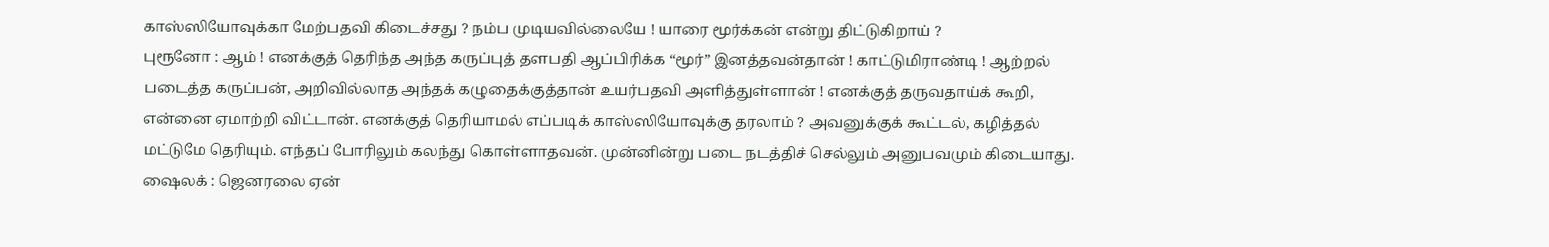காஸ்ஸியோவுக்கா மேற்பதவி கிடைச்சது ? நம்ப முடியவில்லையே ! யாரை மூர்க்கன் என்று திட்டுகிறாய் ?
புரூனோ : ஆம் ! எனக்குத் தெரிந்த அந்த கருப்புத் தளபதி ஆப்பிரிக்க “மூர்” இனத்தவன்தான் ! காட்டுமிராண்டி ! ஆற்றல் படைத்த கருப்பன், அறிவில்லாத அந்தக் கழுதைக்குத்தான் உயர்பதவி அளித்துள்ளான் ! எனக்குத் தருவதாய்க் கூறி, என்னை ஏமாற்றி விட்டான். எனக்குத் தெரியாமல் எப்படிக் காஸ்ஸியோவுக்கு தரலாம் ? அவனுக்குக் கூட்டல், கழித்தல் மட்டுமே தெரியும். எந்தப் போரிலும் கலந்து கொள்ளாதவன். முன்னின்று படை நடத்திச் செல்லும் அனுபவமும் கிடையாது.
ஷைலக் : ஜெனரலை ஏன்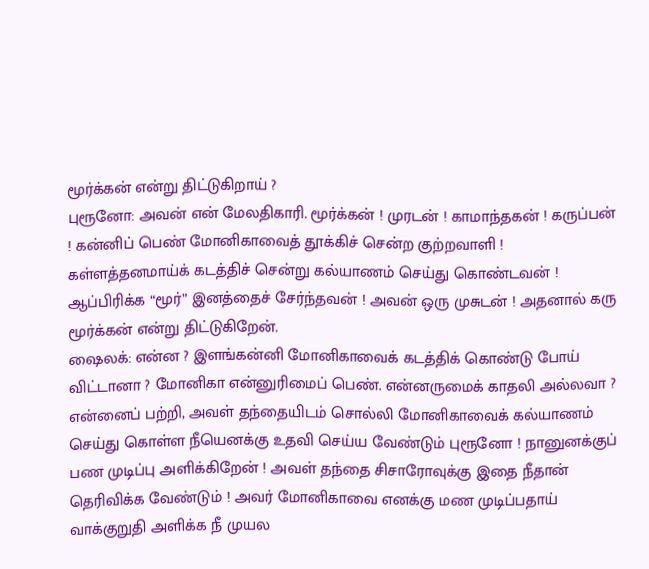மூர்க்கன் என்று திட்டுகிறாய் ?
புரூனோ: அவன் என் மேலதிகாரி. மூர்க்கன் ! முரடன் ! காமாந்தகன் ! கருப்பன் ! கன்னிப் பெண் மோனிகாவைத் தூக்கிச் சென்ற குற்றவாளி ! கள்ளத்தனமாய்க் கடத்திச் சென்று கல்யாணம் செய்து கொண்டவன் ! ஆப்பிரிக்க “மூர்” இனத்தைச் சேர்ந்தவன் ! அவன் ஒரு முசுடன் ! அதனால் கரு மூர்க்கன் என்று திட்டுகிறேன்.
ஷைலக்: என்ன ? இளங்கன்னி மோனிகாவைக் கடத்திக் கொண்டு போய் விட்டானா ? மோனிகா என்னுரிமைப் பெண். என்னருமைக் காதலி அல்லவா ? என்னைப் பற்றி, அவள் தந்தையிடம் சொல்லி மோனிகாவைக் கல்யாணம் செய்து கொள்ள நீயெனக்கு உதவி செய்ய வேண்டும் புரூனோ ! நானுனக்குப் பண முடிப்பு அளிக்கிறேன் ! அவள் தந்தை சிசாரோவுக்கு இதை நீதான் தெரிவிக்க வேண்டும் ! அவர் மோனிகாவை எனக்கு மண முடிப்பதாய் வாக்குறுதி அளிக்க நீ முயல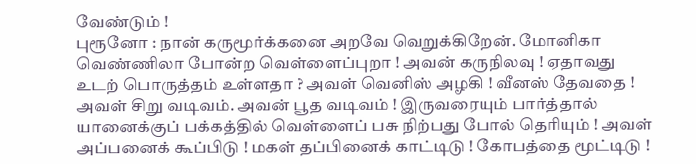வேண்டும் !
புரூனோ : நான் கருமூர்க்கனை அறவே வெறுக்கிறேன். மோனிகா வெண்ணிலா போன்ற வெள்ளைப்புறா ! அவன் கருநிலவு ! ஏதாவது உடற் பொருத்தம் உள்ளதா ? அவள் வெனிஸ் அழகி ! வீனஸ் தேவதை ! அவள் சிறு வடிவம். அவன் பூத வடிவம் ! இருவரையும் பார்த்தால் யானைக்குப் பக்கத்தில் வெள்ளைப் பசு நிற்பது போல் தெரியும் ! அவள் அப்பனைக் கூப்பிடு ! மகள் தப்பினைக் காட்டிடு ! கோபத்தை மூட்டிடு !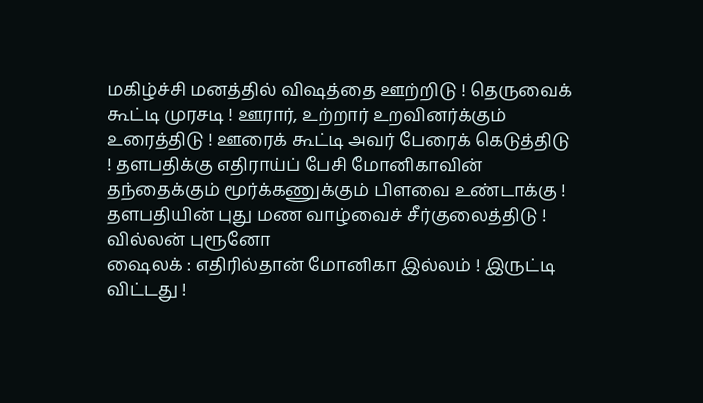மகிழ்ச்சி மனத்தில் விஷத்தை ஊற்றிடு ! தெருவைக் கூட்டி முரசடி ! ஊரார், உற்றார் உறவினர்க்கும் உரைத்திடு ! ஊரைக் கூட்டி அவர் பேரைக் கெடுத்திடு ! தளபதிக்கு எதிராய்ப் பேசி மோனிகாவின் தந்தைக்கும் மூர்க்கணுக்கும் பிளவை உண்டாக்கு ! தளபதியின் புது மண வாழ்வைச் சீர்குலைத்திடு !
வில்லன் புரூனோ
ஷைலக் : எதிரில்தான் மோனிகா இல்லம் ! இருட்டி விட்டது !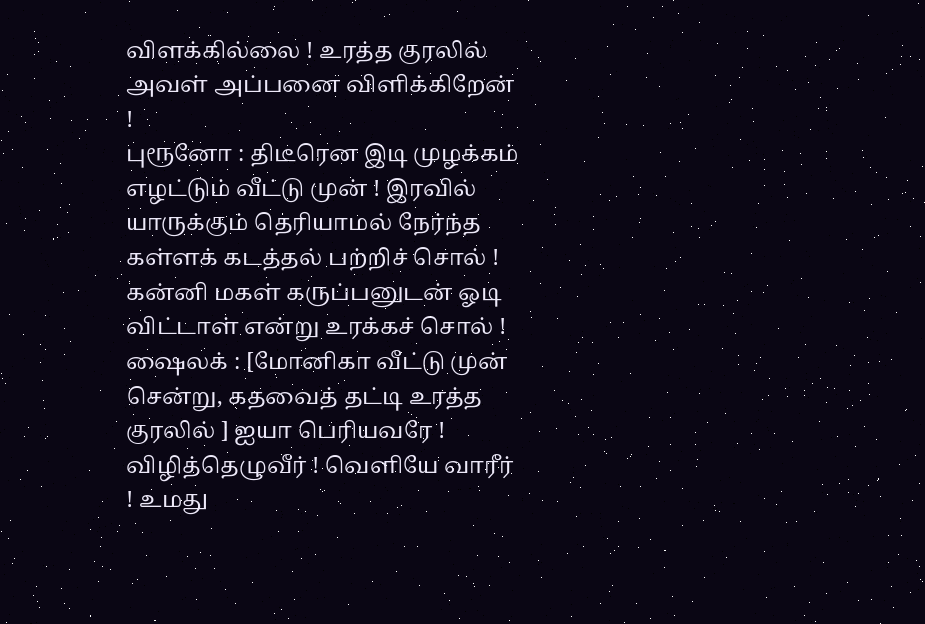விளக்கில்லை ! உரத்த குரலில் அவள் அப்பனை விளிக்கிறேன் !
புரூனோ : திடீரென இடி முழக்கம் எழட்டும் வீட்டு முன் ! இரவில் யாருக்கும் தெரியாமல் நேர்ந்த கள்ளக் கடத்தல் பற்றிச் சொல் ! கன்னி மகள் கருப்பனுடன் ஓடி விட்டாள் என்று உரக்கச் சொல் !
ஷைலக் : [மோனிகா வீட்டு முன் சென்று, கதவைத் தட்டி உரத்த குரலில் ] ஐயா பெரியவரே ! விழித்தெழுவீர் ! வெளியே வாரீர் ! உமது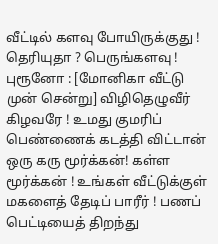வீட்டில் களவு போயிருக்குது ! தெரியுதா ? பெருங்களவு !
புரூனோ : [மோனிகா வீட்டு முன் சென்று] விழிதெழுவீர் கிழவரே ! உமது குமரிப் பெண்ணைக் கடத்தி விட்டான் ஒரு கரு மூர்க்கன்! கள்ள மூர்க்கன் ! உங்கள் வீட்டுக்குள் மகளைத் தேடிப் பாரீர் ! பணப் பெட்டியைத் திறந்து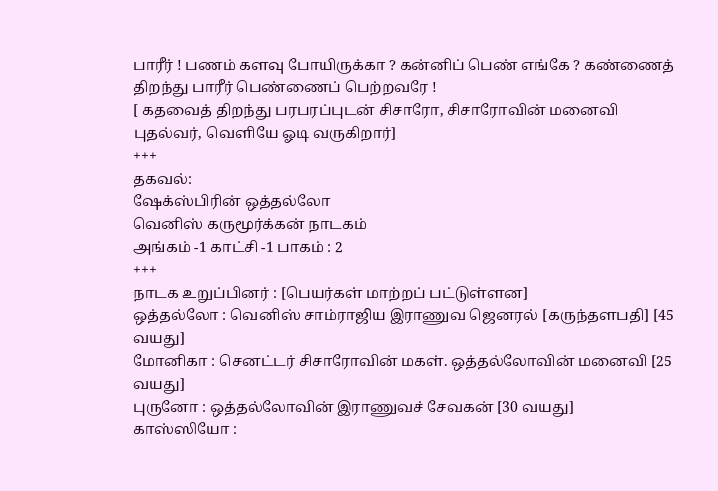பாரீர் ! பணம் களவு போயிருக்கா ? கன்னிப் பெண் எங்கே ? கண்ணைத் திறந்து பாரீர் பெண்ணைப் பெற்றவரே !
[ கதவைத் திறந்து பரபரப்புடன் சிசாரோ, சிசாரோவின் மனைவி புதல்வர், வெளியே ஓடி வருகிறார்]
+++
தகவல்:
ஷேக்ஸ்பிரின் ஒத்தல்லோ
வெனிஸ் கருமூர்க்கன் நாடகம்
அங்கம் -1 காட்சி -1 பாகம் : 2
+++
நாடக உறுப்பினர் : [பெயர்கள் மாற்றப் பட்டுள்ளன]
ஒத்தல்லோ : வெனிஸ் சாம்ராஜிய இராணுவ ஜெனரல் [கருந்தளபதி] [45 வயது]
மோனிகா : செனட்டர் சிசாரோவின் மகள். ஒத்தல்லோவின் மனைவி [25 வயது]
புருனோ : ஒத்தல்லோவின் இராணுவச் சேவகன் [30 வயது]
காஸ்ஸியோ :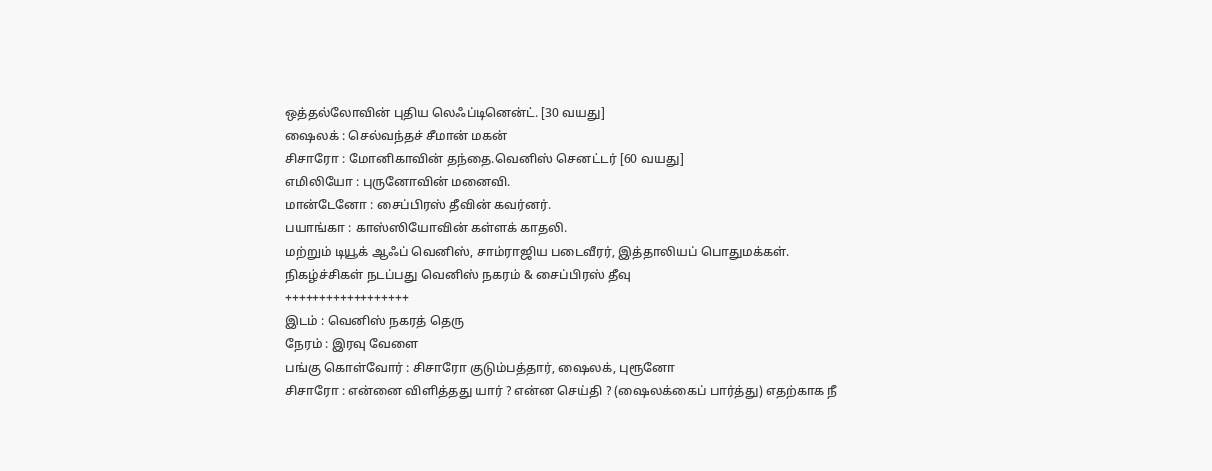ஒத்தல்லோவின் புதிய லெஃப்டினென்ட். [30 வயது]
ஷைலக் : செல்வந்தச் சீமான் மகன்
சிசாரோ : மோனிகாவின் தந்தை.வெனிஸ் செனட்டர் [60 வயது]
எமிலியோ : புருனோவின் மனைவி.
மான்டேனோ : சைப்பிரஸ் தீவின் கவர்னர்.
பயாங்கா : காஸ்ஸியோவின் கள்ளக் காதலி.
மற்றும் டியூக் ஆஃப் வெனிஸ், சாம்ராஜிய படைவீரர், இத்தாலியப் பொதுமக்கள்.
நிகழ்ச்சிகள் நடப்பது வெனிஸ் நகரம் & சைப்பிரஸ் தீவு
++++++++++++++++++
இடம் : வெனிஸ் நகரத் தெரு
நேரம் : இரவு வேளை
பங்கு கொள்வோர் : சிசாரோ குடும்பத்தார், ஷைலக், புரூனோ
சிசாரோ : என்னை விளித்தது யார் ? என்ன செய்தி ? (ஷைலக்கைப் பார்த்து) எதற்காக நீ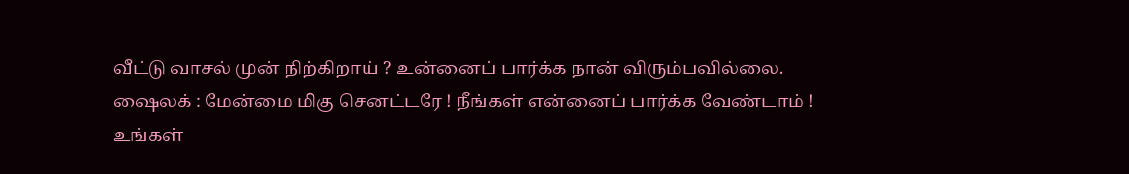வீட்டு வாசல் முன் நிற்கிறாய் ? உன்னைப் பார்க்க நான் விரும்பவில்லை.
ஷைலக் : மேன்மை மிகு செனட்டரே ! நீங்கள் என்னைப் பார்க்க வேண்டாம் ! உங்கள்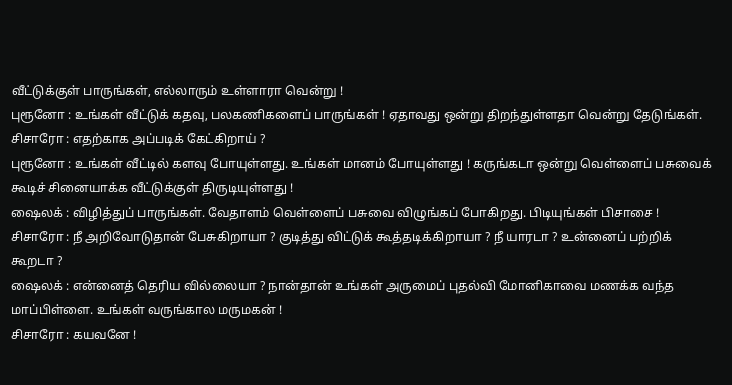வீட்டுக்குள் பாருங்கள், எல்லாரும் உள்ளாரா வென்று !
புரூனோ : உங்கள் வீட்டுக் கதவு, பலகணிகளைப் பாருங்கள் ! ஏதாவது ஒன்று திறந்துள்ளதா வென்று தேடுங்கள்.
சிசாரோ : எதற்காக அப்படிக் கேட்கிறாய் ?
புரூனோ : உங்கள் வீட்டில் களவு போயுள்ளது. உங்கள் மானம் போயுள்ளது ! கருங்கடா ஒன்று வெள்ளைப் பசுவைக் கூடிச் சினையாக்க வீட்டுக்குள் திருடியுள்ளது !
ஷைலக் : விழித்துப் பாருங்கள். வேதாளம் வெள்ளைப் பசுவை விழுங்கப் போகிறது. பிடியுங்கள் பிசாசை !
சிசாரோ : நீ அறிவோடுதான் பேசுகிறாயா ? குடித்து விட்டுக் கூத்தடிக்கிறாயா ? நீ யாரடா ? உன்னைப் பற்றிக் கூறடா ?
ஷைலக் : என்னைத் தெரிய வில்லையா ? நான்தான் உங்கள் அருமைப் புதல்வி மோனிகாவை மணக்க வந்த மாப்பிள்ளை. உங்கள் வருங்கால மருமகன் !
சிசாரோ : கயவனே !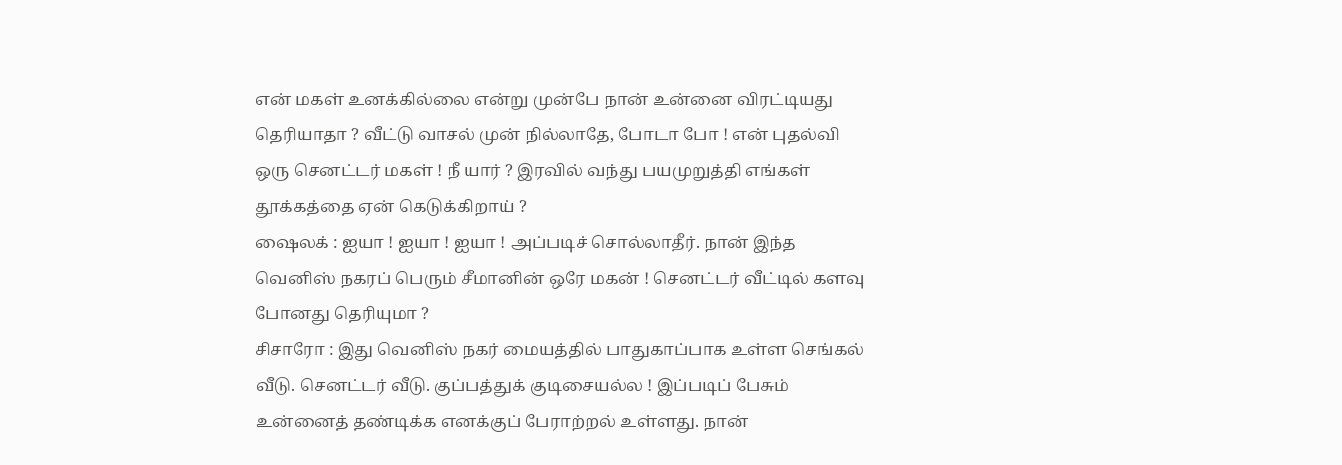என் மகள் உனக்கில்லை என்று முன்பே நான் உன்னை விரட்டியது தெரியாதா ? வீட்டு வாசல் முன் நில்லாதே, போடா போ ! என் புதல்வி ஒரு செனட்டர் மகள் ! நீ யார் ? இரவில் வந்து பயமுறுத்தி எங்கள் தூக்கத்தை ஏன் கெடுக்கிறாய் ?
ஷைலக் : ஐயா ! ஐயா ! ஐயா ! அப்படிச் சொல்லாதீர். நான் இந்த வெனிஸ் நகரப் பெரும் சீமானின் ஒரே மகன் ! செனட்டர் வீட்டில் களவு போனது தெரியுமா ?
சிசாரோ : இது வெனிஸ் நகர் மையத்தில் பாதுகாப்பாக உள்ள செங்கல் வீடு. செனட்டர் வீடு. குப்பத்துக் குடிசையல்ல ! இப்படிப் பேசும் உன்னைத் தண்டிக்க எனக்குப் பேராற்றல் உள்ளது. நான்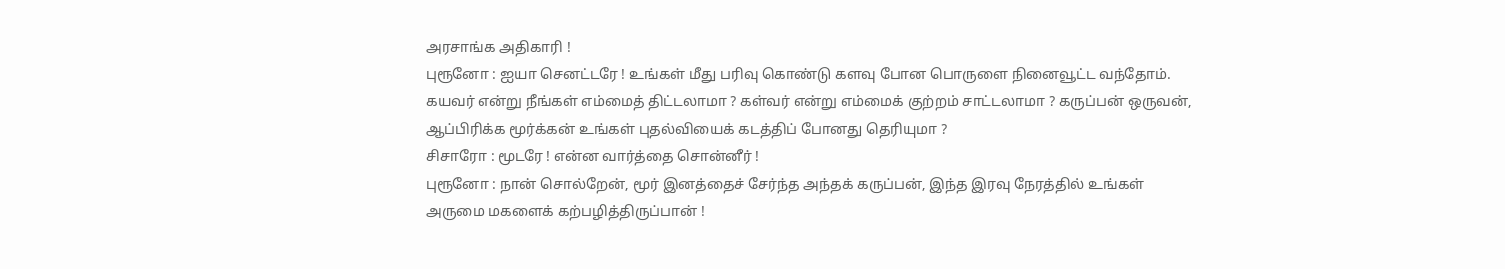அரசாங்க அதிகாரி !
புரூனோ : ஐயா செனட்டரே ! உங்கள் மீது பரிவு கொண்டு களவு போன பொருளை நினைவூட்ட வந்தோம். கயவர் என்று நீங்கள் எம்மைத் திட்டலாமா ? கள்வர் என்று எம்மைக் குற்றம் சாட்டலாமா ? கருப்பன் ஒருவன், ஆப்பிரிக்க மூர்க்கன் உங்கள் புதல்வியைக் கடத்திப் போனது தெரியுமா ?
சிசாரோ : மூடரே ! என்ன வார்த்தை சொன்னீர் !
புரூனோ : நான் சொல்றேன், மூர் இனத்தைச் சேர்ந்த அந்தக் கருப்பன், இந்த இரவு நேரத்தில் உங்கள் அருமை மகளைக் கற்பழித்திருப்பான் !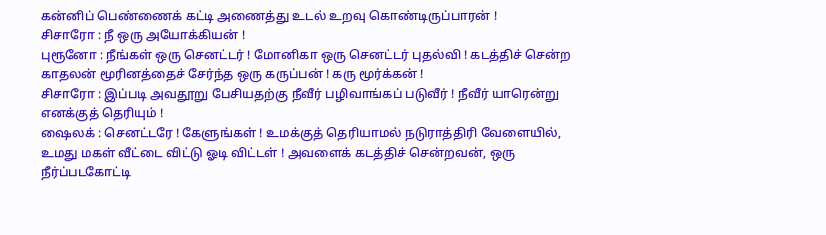கன்னிப் பெண்ணைக் கட்டி அணைத்து உடல் உறவு கொண்டிருப்பாரன் !
சிசாரோ : நீ ஒரு அயோக்கியன் !
புரூனோ : நீங்கள் ஒரு செனட்டர் ! மோனிகா ஒரு செனட்டர் புதல்வி ! கடத்திச் சென்ற காதலன் மூரினத்தைச் சேர்ந்த ஒரு கருப்பன் ! கரு மூர்க்கன் !
சிசாரோ : இப்படி அவதூறு பேசியதற்கு நீவீர் பழிவாங்கப் படுவீர் ! நீவீர் யாரென்று எனக்குத் தெரியும் !
ஷைலக் : செனட்டரே ! கேளுங்கள் ! உமக்குத் தெரியாமல் நடுராத்திரி வேளையில், உமது மகள் வீட்டை விட்டு ஓடி விட்டள் ! அவளைக் கடத்திச் சென்றவன், ஒரு நீர்ப்படகோட்டி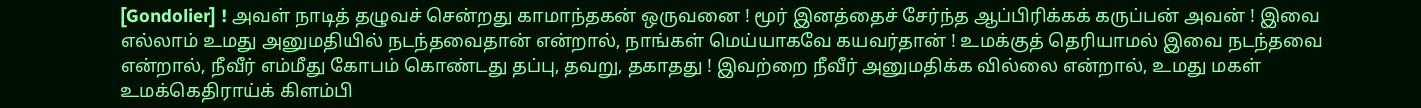[Gondolier] ! அவள் நாடித் தழுவச் சென்றது காமாந்தகன் ஒருவனை ! மூர் இனத்தைச் சேர்ந்த ஆப்பிரிக்கக் கருப்பன் அவன் ! இவை எல்லாம் உமது அனுமதியில் நடந்தவைதான் என்றால், நாங்கள் மெய்யாகவே கயவர்தான் ! உமக்குத் தெரியாமல் இவை நடந்தவை என்றால், நீவீர் எம்மீது கோபம் கொண்டது தப்பு, தவறு, தகாதது ! இவற்றை நீவீர் அனுமதிக்க வில்லை என்றால், உமது மகள் உமக்கெதிராய்க் கிளம்பி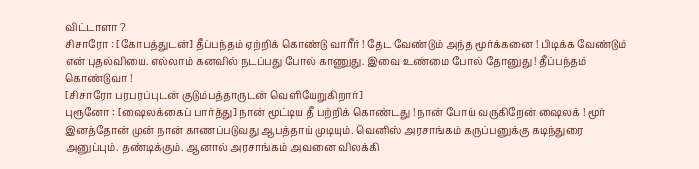விட்டாளா ?
சிசாரோ : [கோபத்துடன்] தீப்பந்தம் ஏற்றிக் கொண்டு வாரீர் ! தேட வேண்டும் அந்த மூர்க்கனை ! பிடிக்க வேண்டும் என் புதல்வியை. எல்லாம் கனவில் நடப்பது போல் காணுது. இவை உண்மை போல் தோனுது ! தீப்பந்தம் கொண்டுவா !
[சிசாரோ பரபரப்புடன் குடும்பத்தாருடன் வெளியேறுகிறார்]
புரூனோ : [ஷைலக்கைப் பார்த்து] நான் மூட்டிய தீ பற்றிக் கொண்டது ! நான் போய் வருகிறேன் ஷைலக் ! மூர் இனத்தோன் முன் நான் காணப்படுவது ஆபத்தாய் முடியும். வெனிஸ் அரசாங்கம் கருப்பனுக்கு கடிந்துரை அனுப்பும். தண்டிக்கும். ஆனால் அரசாங்கம் அவனை விலக்கி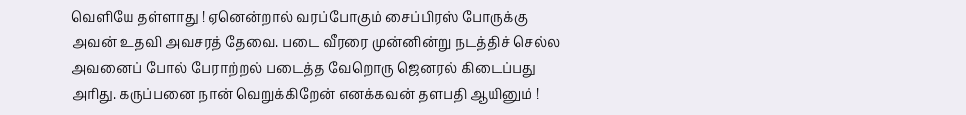வெளியே தள்ளாது ! ஏனென்றால் வரப்போகும் சைப்பிரஸ் போருக்கு அவன் உதவி அவசரத் தேவை. படை வீரரை முன்னின்று நடத்திச் செல்ல அவனைப் போல் பேராற்றல் படைத்த வேறொரு ஜெனரல் கிடைப்பது அரிது. கருப்பனை நான் வெறுக்கிறேன் எனக்கவன் தளபதி ஆயினும் !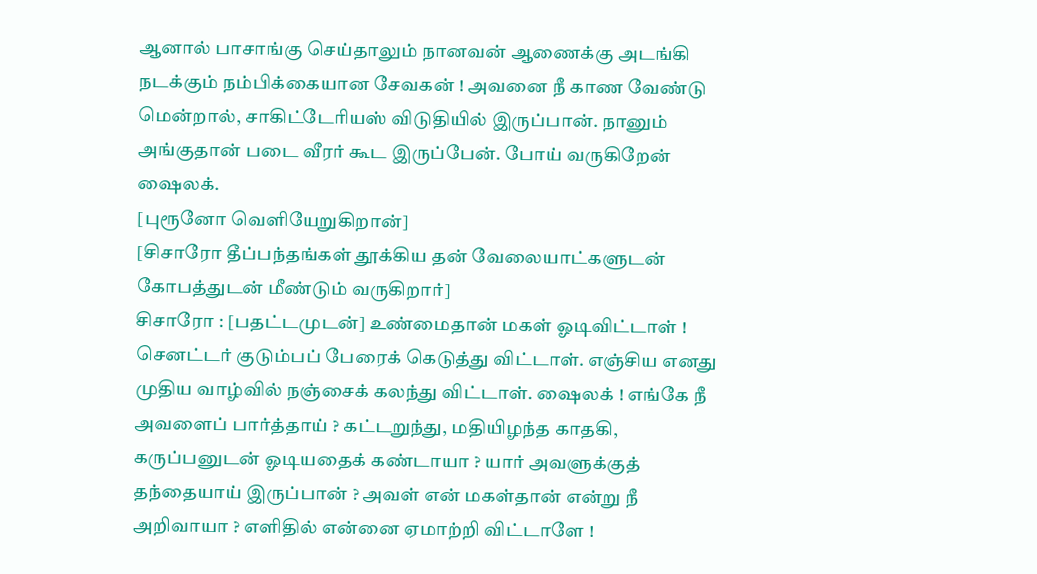ஆனால் பாசாங்கு செய்தாலும் நானவன் ஆணைக்கு அடங்கி நடக்கும் நம்பிக்கையான சேவகன் ! அவனை நீ காண வேண்டு மென்றால், சாகிட்டேரியஸ் விடுதியில் இருப்பான். நானும் அங்குதான் படை வீரர் கூட இருப்பேன். போய் வருகிறேன் ஷைலக்.
[புரூனோ வெளியேறுகிறான்]
[சிசாரோ தீப்பந்தங்கள் தூக்கிய தன் வேலையாட்களுடன் கோபத்துடன் மீண்டும் வருகிறார்]
சிசாரோ : [பதட்டமுடன்] உண்மைதான் மகள் ஓடிவிட்டாள் ! செனட்டர் குடும்பப் பேரைக் கெடுத்து விட்டாள். எஞ்சிய எனது முதிய வாழ்வில் நஞ்சைக் கலந்து விட்டாள். ஷைலக் ! எங்கே நீ அவளைப் பார்த்தாய் ? கட்டறுந்து, மதியிழந்த காதகி, கருப்பனுடன் ஓடியதைக் கண்டாயா ? யார் அவளுக்குத் தந்தையாய் இருப்பான் ? அவள் என் மகள்தான் என்று நீ அறிவாயா ? எளிதில் என்னை ஏமாற்றி விட்டாளே !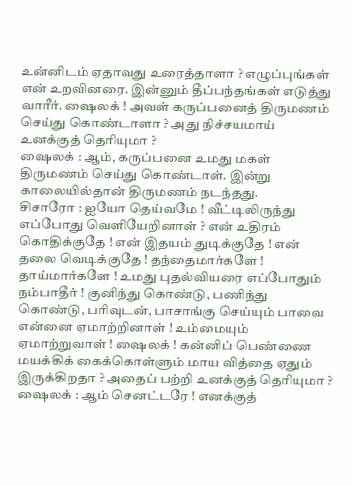உன்னிடம் ஏதாவது உரைத்தாளா ? எழுப்புங்கள் என் உறவினரை. இன்னும் தீப்பந்தங்கள் எடுத்து வாரீர். ஷைலக் ! அவள் கருப்பனைத் திருமணம் செய்து கொண்டாளா ? அது நிச்சயமாய் உனக்குத் தெரியுமா ?
ஷைலக் : ஆம், கருப்பனை உமது மகள் திருமணம் செய்து கொண்டாள். இன்று காலையில்தான் திருமணம் நடந்தது.
சிசாரோ : ஐயோ தெய்வமே ! வீட்டிலிருந்து எப்போது வெளியேறினாள் ? என் உதிரம் கொதிக்குதே ! என் இதயம் துடிக்குதே ! என் தலை வெடிக்குதே ! தந்தைமார்களே ! தாய்மார்களே ! உமது புதல்வியரை எப்போதும் நம்பாதீர் ! குனிந்து கொண்டு, பணிந்து கொண்டு, பரிவுடன், பாசாங்கு செய்யும் பாவை என்னை ஏமாற்றினாள் ! உம்மையும் ஏமாற்றுவாள் ! ஷைலக் ! கன்னிப் பெண்ணை மயக்கிக் கைக்கொள்ளும் மாய வித்தை ஏதும் இருக்கிறதா ? அதைப் பற்றி உனக்குத் தெரியுமா ?
ஷைலக் : ஆம் செனட்டரே ! எனக்குத்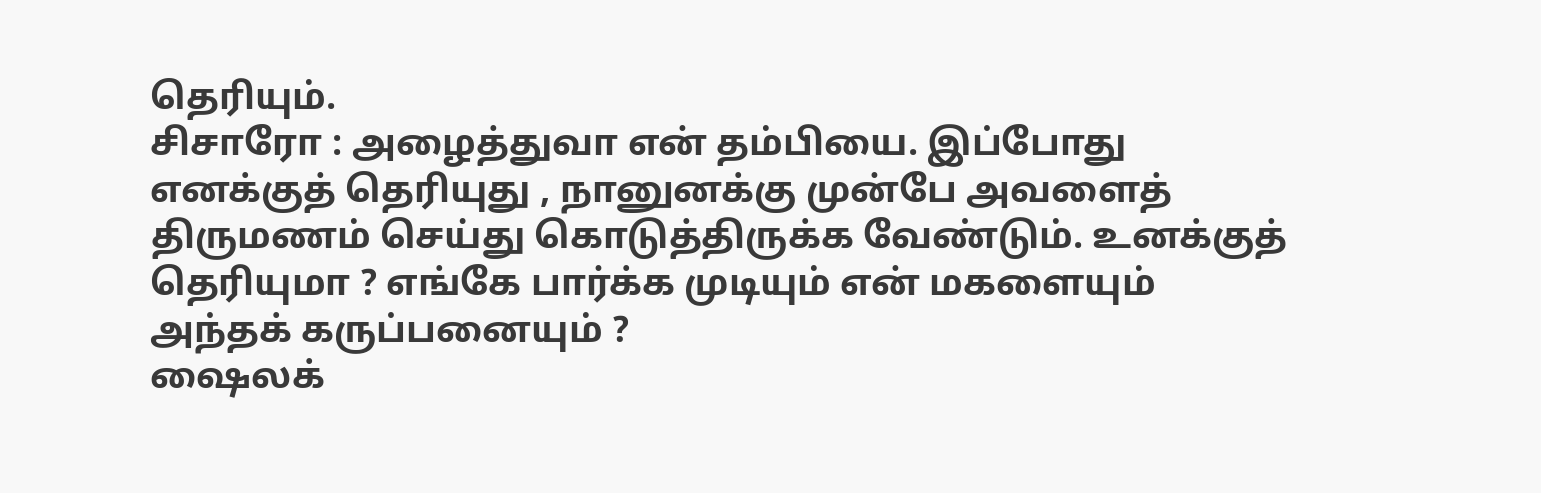தெரியும்.
சிசாரோ : அழைத்துவா என் தம்பியை. இப்போது எனக்குத் தெரியுது , நானுனக்கு முன்பே அவளைத் திருமணம் செய்து கொடுத்திருக்க வேண்டும். உனக்குத் தெரியுமா ? எங்கே பார்க்க முடியும் என் மகளையும் அந்தக் கருப்பனையும் ?
ஷைலக்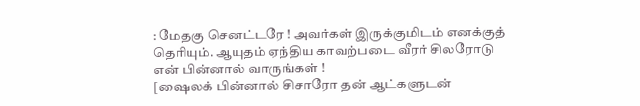: மேதகு செனட்டரே ! அவர்கள் இருக்குமிடம் எனக்குத் தெரியும். ஆயுதம் ஏந்திய காவற்படை வீரர் சிலரோடு என் பின்னால் வாருங்கள் !
[ஷைலக் பின்னால் சிசாரோ தன் ஆட்களுடன்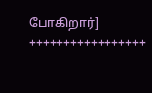போகிறார்]
+++++++++++++++++